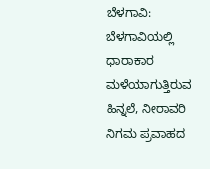ಬೆಳಗಾವಿ: ಬೆಳಗಾವಿಯಲ್ಲಿ ಧಾರಾಕಾರ ಮಳೆಯಾಗುತ್ತಿರುವ ಹಿನ್ನಲೆ, ನೀರಾವರಿ ನಿಗಮ ಪ್ರವಾಹದ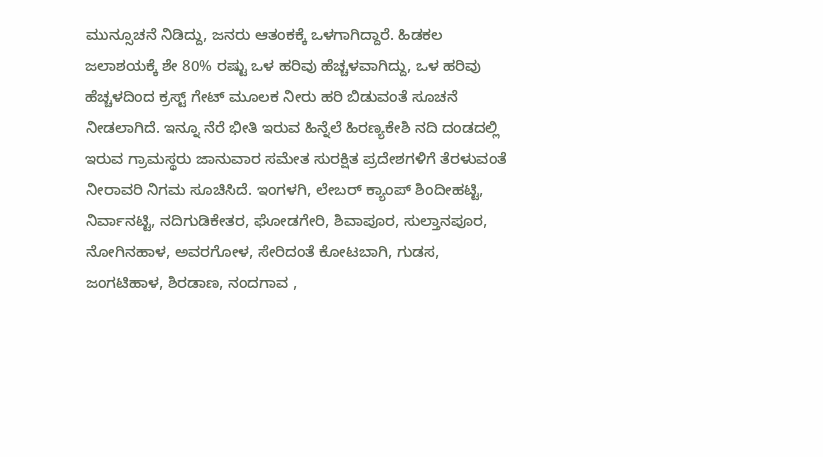ಮುನ್ಸೂಚನೆ ನಿಡಿದ್ದು, ಜನರು ಆತಂಕಕ್ಕೆ ಒಳಗಾಗಿದ್ದಾರೆ. ಹಿಡಕಲ ಜಲಾಶಯಕ್ಕೆ ಶೇ 80% ರಷ್ಟು ಒಳ ಹರಿವು ಹೆಚ್ಚಳವಾಗಿದ್ದು, ಒಳ ಹರಿವು ಹೆಚ್ಚಳದಿಂದ ಕ್ರಸ್ಟ್ ಗೇಟ್ ಮೂಲಕ ನೀರು ಹರಿ ಬಿಡುವಂತೆ ಸೂಚನೆ ನೀಡಲಾಗಿದೆ. ಇನ್ನೂ ನೆರೆ ಭೀತಿ ಇರುವ ಹಿನ್ನೆಲೆ ಹಿರಣ್ಯಕೇಶಿ ನದಿ ದಂಡದಲ್ಲಿ ಇರುವ ಗ್ರಾಮಸ್ಥರು ಜಾನುವಾರ ಸಮೇತ ಸುರಕ್ಷಿತ ಪ್ರದೇಶಗಳಿಗೆ ತೆರಳುವಂತೆ ನೀರಾವರಿ ನಿಗಮ ಸೂಚಿಸಿದೆ. ಇಂಗಳಗಿ, ಲೇಬರ್ ಕ್ಯಾಂಪ್ ಶಿಂದೀಹಟ್ಟಿ, ನಿರ್ವಾನಟ್ಟಿ, ನದಿಗುಡಿಕೇತರ, ಘೋಡಗೇರಿ, ಶಿವಾಪೂರ, ಸುಲ್ತಾನಪೂರ, ನೋಗಿನಹಾಳ, ಅವರಗೋಳ, ಸೇರಿದಂತೆ ಕೋಟಬಾಗಿ, ಗುಡಸ, ಜಂಗಟಿಹಾಳ, ಶಿರಡಾಣ, ನಂದಗಾವ ,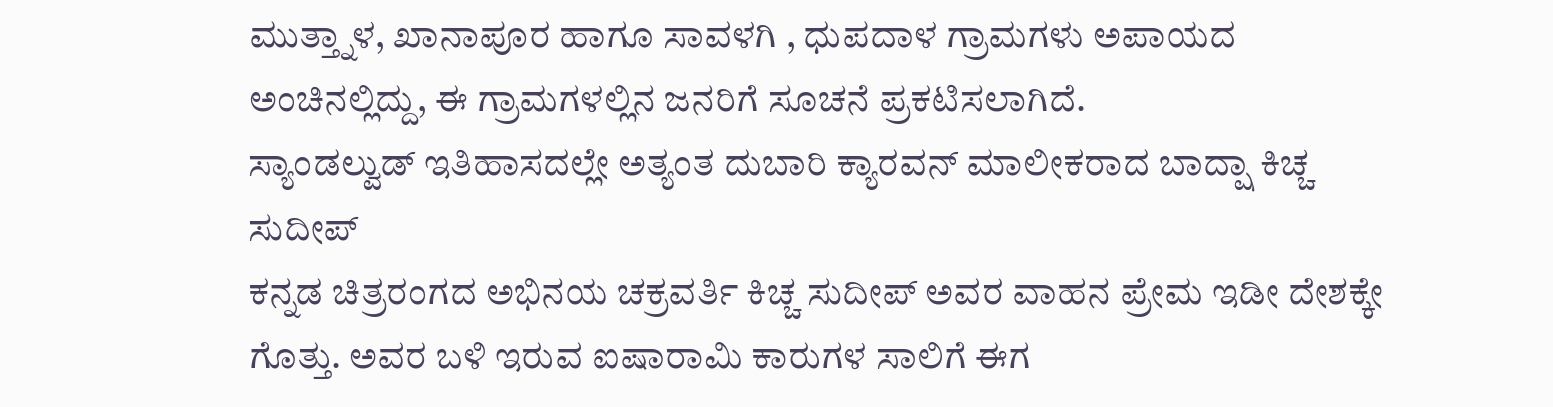ಮುತ್ತ್ನಾಳ, ಖಾನಾಪೂರ ಹಾಗೂ ಸಾವಳಗಿ , ಧುಪದಾಳ ಗ್ರಾಮಗಳು ಅಪಾಯದ ಅಂಚಿನಲ್ಲಿದ್ದು, ಈ ಗ್ರಾಮಗಳಲ್ಲಿನ ಜನರಿಗೆ ಸೂಚನೆ ಪ್ರಕಟಿಸಲಾಗಿದೆ.
ಸ್ಯಾಂಡಲ್ವುಡ್ ಇತಿಹಾಸದಲ್ಲೇ ಅತ್ಯಂತ ದುಬಾರಿ ಕ್ಯಾರವನ್ ಮಾಲೀಕರಾದ ಬಾದ್ಷಾ ಕಿಚ್ಚ ಸುದೀಪ್
ಕನ್ನಡ ಚಿತ್ರರಂಗದ ಅಭಿನಯ ಚಕ್ರವರ್ತಿ ಕಿಚ್ಚ ಸುದೀಪ್ ಅವರ ವಾಹನ ಪ್ರೇಮ ಇಡೀ ದೇಶಕ್ಕೇ ಗೊತ್ತು. ಅವರ ಬಳಿ ಇರುವ ಐಷಾರಾಮಿ ಕಾರುಗಳ ಸಾಲಿಗೆ ಈಗ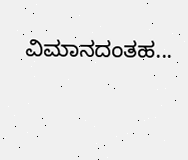ವಿಮಾನದಂತಹ...